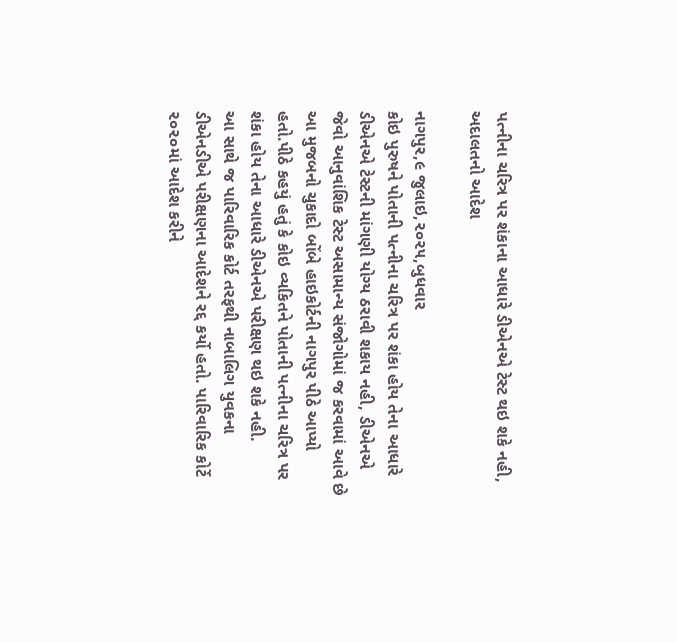પત્નીના ચરિત્ર પર શંકાના આધારે ડીએનએ ટેસ્ટ થઇ શકે નહી, અદાલતનો આદેશ

નાગપુર,૯ જુલાઇ,૨૦૨૫,બુધવાર
કોઇ પુરુષને પોતાની પત્નીના ચરિત્ર પર શંકા હોય તેના આધારે ડીએનએ ટેસ્ટની માંગણી યોગ્ય ઠરાવી શકાય નહી, ડીએનએ જેવો આનુવાંશિક ટેસ્ટ અસામાન્ય સંજોગોમાં જ કરવામાં આવે છે આ મુજબનો ચુકાદો બોંબે હાઇકોર્ટની નાગપુર પીઠે આપ્યો હતો.પીઠે કહયું હતું કે કોઇ વ્યકિતને પોતાની પત્નીના ચરિત્ર પર શંકા હોય તેના આધારે ડીએનએ પરીક્ષણ થઇ શકે નહી.
આ સાથે જ પારિવારિક કોર્ટ તરફથી નાબાલિગ યુવકના ડીએનડીએ પરીક્ષણના આદેશને રદ્દ કર્યો હતો. પારિવારિક કોર્ટે ૨૦૨૦માં આદેશ કરીને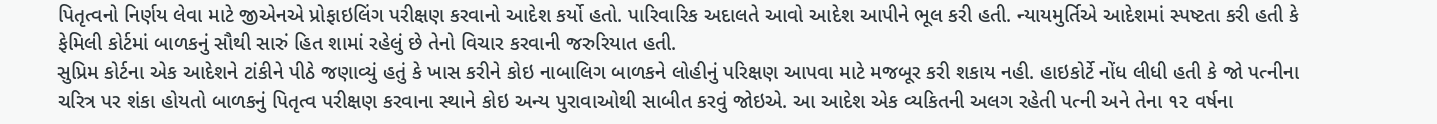પિતૃત્વનો નિર્ણય લેવા માટે જીએનએ પ્રોફાઇલિંગ પરીક્ષણ કરવાનો આદેશ કર્યો હતો. પારિવારિક અદાલતે આવો આદેશ આપીને ભૂલ કરી હતી. ન્યાયમુર્તિએ આદેશમાં સ્પષ્ટતા કરી હતી કે ફેમિલી કોર્ટમાં બાળકનું સૌથી સારું હિત શામાં રહેલું છે તેનો વિચાર કરવાની જરુરિયાત હતી.
સુપ્રિમ કોર્ટના એક આદેશને ટાંકીને પીઠે જણાવ્યું હતું કે ખાસ કરીને કોઇ નાબાલિગ બાળકને લોહીનું પરિક્ષણ આપવા માટે મજબૂર કરી શકાય નહી. હાઇકોર્ટે નોંધ લીધી હતી કે જો પત્નીના ચરિત્ર પર શંકા હોયતો બાળકનું પિતૃત્વ પરીક્ષણ કરવાના સ્થાને કોઇ અન્ય પુરાવાઓથી સાબીત કરવું જોઇએ. આ આદેશ એક વ્યકિતની અલગ રહેતી પત્ની અને તેના ૧૨ વર્ષના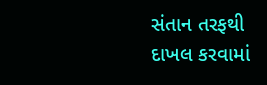સંતાન તરફથી દાખલ કરવામાં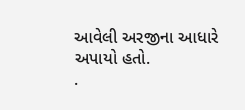આવેલી અરજીના આધારે અપાયો હતો.
.